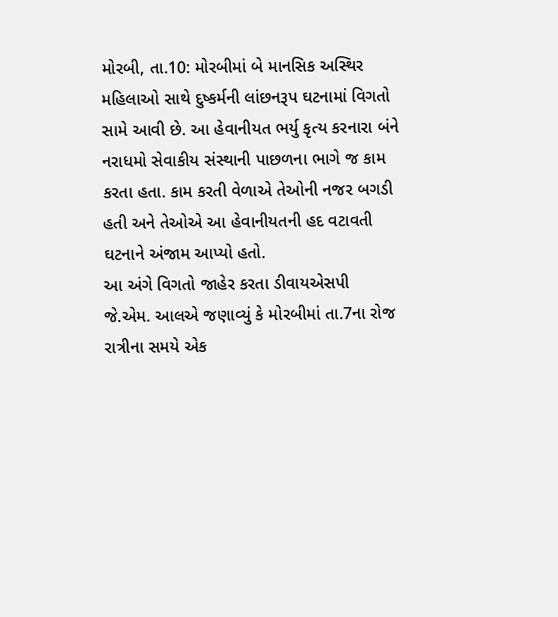મોરબી, તા.10: મોરબીમાં બે માનસિક અસ્થિર મહિલાઓ સાથે દુષ્કર્મની લાંછનરૂપ ઘટનામાં વિગતો સામે આવી છે. આ હેવાનીયત ભર્યુ કૃત્ય કરનારા બંને નરાધમો સેવાકીય સંસ્થાની પાછળના ભાગે જ કામ કરતા હતા. કામ કરતી વેળાએ તેઓની નજર બગડી હતી અને તેઓએ આ હેવાનીયતની હદ વટાવતી ઘટનાને અંજામ આપ્યો હતો.
આ અંગે વિગતો જાહેર કરતા ડીવાયએસપી
જે.એમ. આલએ જણાવ્યું કે મોરબીમાં તા.7ના રોજ રાત્રીના સમયે એક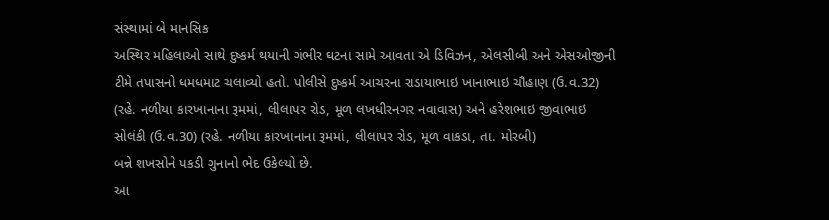સંસ્થામાં બે માનસિક
અસ્થિર મહિલાઓ સાથે દુષ્કર્મ થયાની ગંભીર ઘટના સામે આવતા એ ડિવિઝન, એલસીબી અને એસઓજીની
ટીમે તપાસનો ધમધમાટ ચલાવ્યો હતો. પોલીસે દુષ્કર્મ આચરના રાડાયાભાઇ ખાનાભાઇ ચૌહાણ (ઉ.વ.32)
(રહે. નળીયા કારખાનાના રૂમમાં, લીલાપર રોડ, મૂળ લખધીરનગર નવાવાસ) અને હરેશભાઇ જીવાભાઇ
સોલંકી (ઉ.વ.30) (રહે. નળીયા કારખાનાના રૂમમાં, લીલાપર રોડ, મૂળ વાકડા, તા. મોરબી)
બન્ને શખસોને પકડી ગુનાનો ભેદ ઉકેલ્યો છે.
આ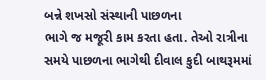બન્ને શખસો સંસ્થાની પાછળના
ભાગે જ મજૂરી કામ કરતા હતા. તેઓ રાત્રીના સમયે પાછળના ભાગેથી દીવાલ કુદી બાથરૂમમાં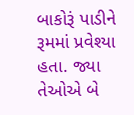બાકોરૂં પાડીને રૂમમાં પ્રવેશ્યા હતા. જ્યા તેઓએ બે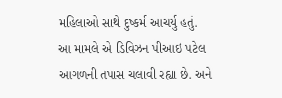મહિલાઓ સાથે દુષ્કર્મ આચર્યુ હતું.
આ મામલે એ ડિવિઝન પીઆઇ પટેલ આગળની તપાસ ચલાવી રહ્યા છે. અને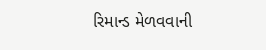રિમાન્ડ મેળવવાની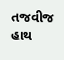તજવીજ
હાથ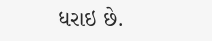ધરાઇ છે.